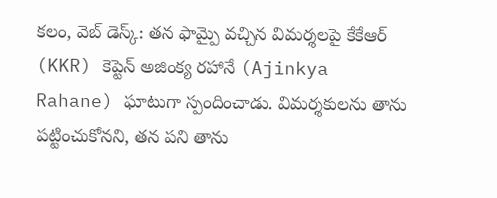కలం, వెబ్ డెస్క్: తన ఫామ్పై వచ్చిన విమర్శలపై కేకేఆర్ (KKR) కెప్టెన్ అజింక్య రహానే (Ajinkya Rahane) ఘాటుగా స్పందించాడు. విమర్శకులను తాను పట్టించుకోనని, తన పని తాను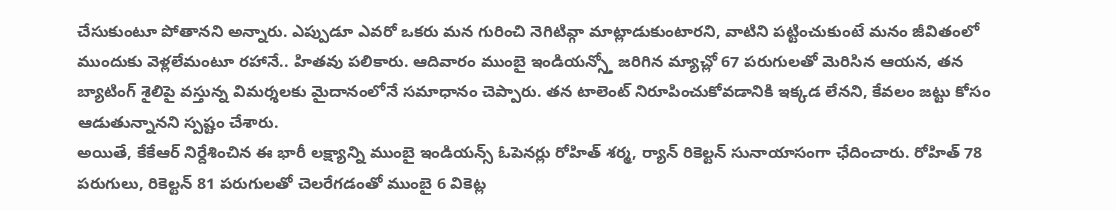చేసుకుంటూ పోతానని అన్నారు. ఎప్పుడూ ఎవరో ఒకరు మన గురించి నెగిటివ్గా మాట్లాడుకుంటారని, వాటిని పట్టించుకుంటే మనం జీవితంలో ముందుకు వెళ్లలేమంటూ రహానే.. హితవు పలికారు. ఆదివారం ముంబై ఇండియన్స్తో జరిగిన మ్యాచ్లో 67 పరుగులతో మెరిసిన ఆయన, తన బ్యాటింగ్ శైలిపై వస్తున్న విమర్శలకు మైదానంలోనే సమాధానం చెప్పారు. తన టాలెంట్ నిరూపించుకోవడానికి ఇక్కడ లేనని, కేవలం జట్టు కోసం ఆడుతున్నానని స్పష్టం చేశారు.
అయితే, కేకేఆర్ నిర్దేశించిన ఈ భారీ లక్ష్యాన్ని ముంబై ఇండియన్స్ ఓపెనర్లు రోహిత్ శర్మ, ర్యాన్ రికెల్టన్ సునాయాసంగా ఛేదించారు. రోహిత్ 78 పరుగులు, రికెల్టన్ 81 పరుగులతో చెలరేగడంతో ముంబై 6 వికెట్ల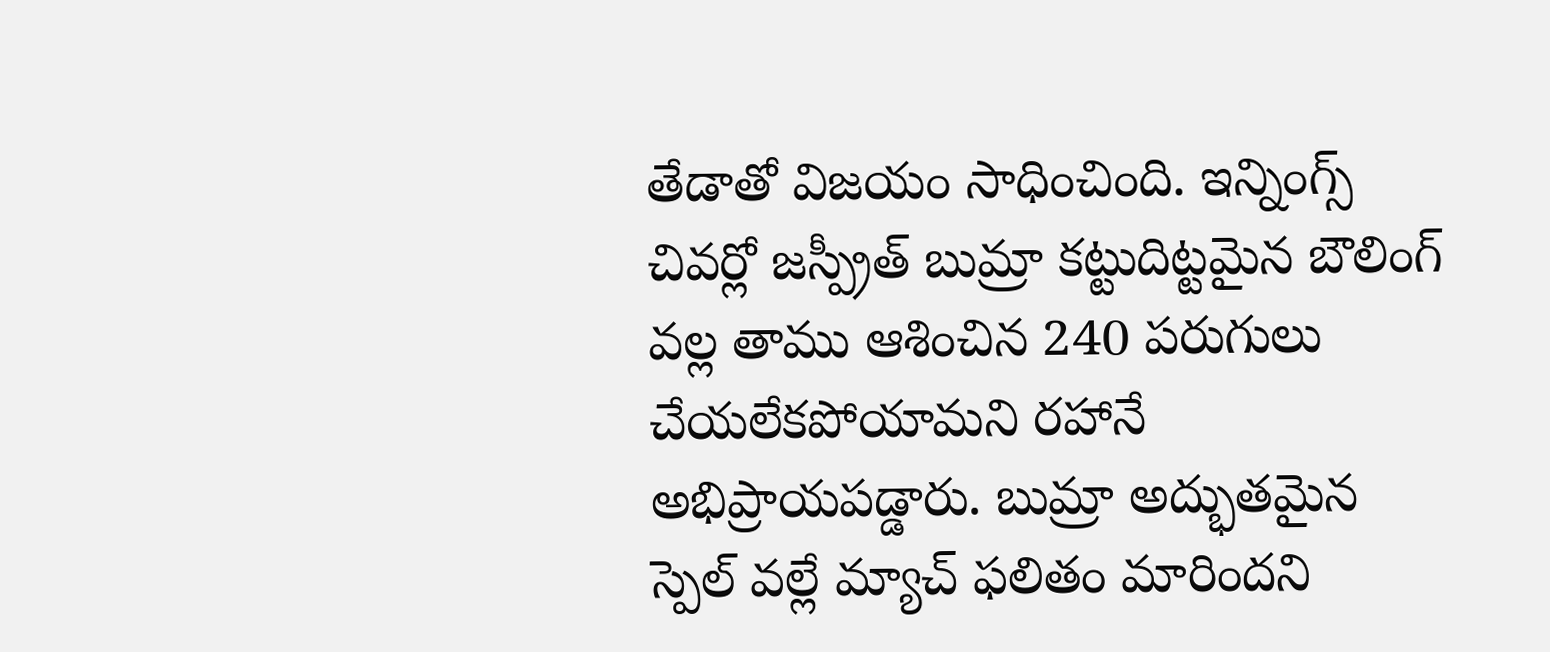తేడాతో విజయం సాధించింది. ఇన్నింగ్స్ చివర్లో జస్ప్రీత్ బుమ్రా కట్టుదిట్టమైన బౌలింగ్ వల్ల తాము ఆశించిన 240 పరుగులు చేయలేకపోయామని రహానే అభిప్రాయపడ్డారు. బుమ్రా అద్భుతమైన స్పెల్ వల్లే మ్యాచ్ ఫలితం మారిందని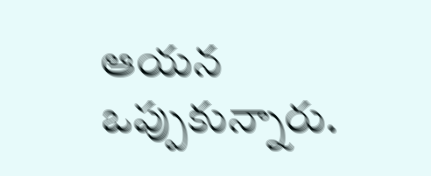ఆయన ఒప్పుకున్నారు.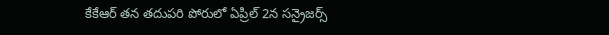కేకేఆర్ తన తదుపరి పోరులో ఏప్రిల్ 2న సన్రైజర్స్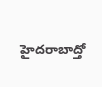హైదరాబాద్తో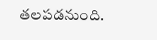తలపడనుంది.